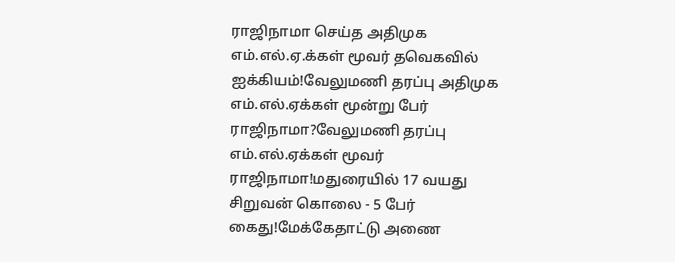ராஜிநாமா செய்த அதிமுக எம்.எல்.ஏ.க்கள் மூவர் தவெகவில் ஐக்கியம்!வேலுமணி தரப்பு அதிமுக எம்.எல்.ஏக்கள் மூன்று பேர் ராஜிநாமா?வேலுமணி தரப்பு எம்.எல்.ஏக்கள் மூவர் ராஜிநாமா!மதுரையில் 17 வயது சிறுவன் கொலை - 5 பேர் கைது!மேக்கேதாட்டு அணை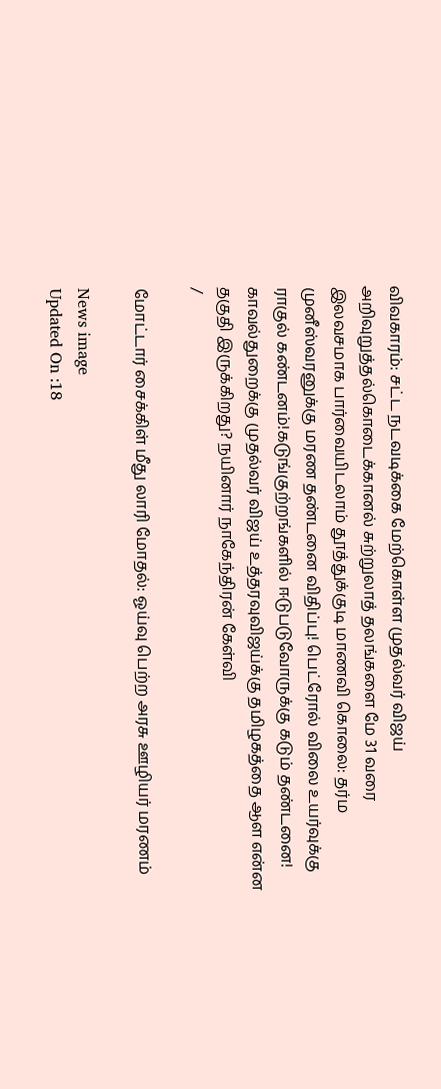விவகாரம்: சட்ட நடவடிக்கை மேற்கொள்ள முதல்வர் விஜய் அறிவுறுத்தல்கொடைக்கானல் சுற்றுலாத் தலங்களை மே 31 வரை இலவசமாக பார்வையிடலாம் தூத்துக்குடி மாணவி கொலை: தர்ம முனீஸ்வரனுக்கு மரண தண்டனை விதிப்பு! பெட்ரோல் விலை உயர்வுக்கு ராகுல் கண்டனம்!கடுங்குற்றங்களில் ஈடுபடுவோருக்கு கடும் தண்டனை! காவல்துறைக்கு முதல்வர் விஜய் உத்தரவுவிஜய்க்கு தமிழகத்தை ஆள என்ன தகுதி இருக்கிறது? நயினார் நாகேந்திரன் கேள்வி
/

மோட்டார் சைக்கிள் மீது லாரி மோதல்: ஓய்வு பெற்ற அரசு ஊழியர் மரணம்

News image
Updated On :18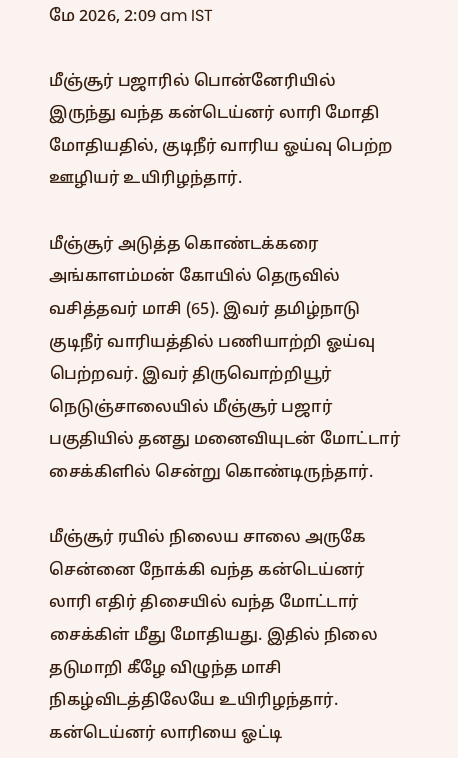மே 2026, 2:09 am IST

மீஞ்சூர் பஜாரில் பொன்னேரியில் இருந்து வந்த கன்டெய்னர் லாரி மோதி மோதியதில், குடிநீர் வாரிய ஓய்வு பெற்ற ஊழியர் உயிரிழந்தார்.

மீஞ்சூர் அடுத்த கொண்டக்கரை அங்காளம்மன் கோயில் தெருவில் வசித்தவர் மாசி (65). இவர் தமிழ்நாடு குடிநீர் வாரியத்தில் பணியாற்றி ஓய்வு பெற்றவர். இவர் திருவொற்றியூர் நெடுஞ்சாலையில் மீஞ்சூர் பஜார் பகுதியில் தனது மனைவியுடன் மோட்டார் சைக்கிளில் சென்று கொண்டிருந்தார்.

மீஞ்சூர் ரயில் நிலைய சாலை அருகே சென்னை நோக்கி வந்த கன்டெய்னர் லாரி எதிர் திசையில் வந்த மோட்டார் சைக்கிள் மீது மோதியது. இதில் நிலை தடுமாறி கீழே விழுந்த மாசி நிகழ்விடத்திலேயே உயிரிழந்தார். கன்டெய்னர் லாரியை ஓட்டி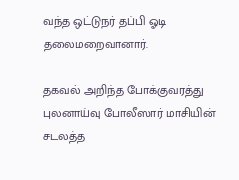வந்த ஒட்டுநர் தப்பி ஓடி தலைமறைவானார்.

தகவல் அறிந்த போக்குவரத்து புலனாய்வு போலீஸார் மாசியின் சடலத்த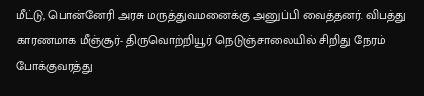மீட்டு, பொன்னேரி அரசு மருத்துவமனைக்கு அனுப்பி வைத்தனர். விபத்து காரணமாக மீஞ்சூர்- திருவொற்றியூர் நெடுஞ்சாலையில் சிறிது நேரம் போக்குவரத்து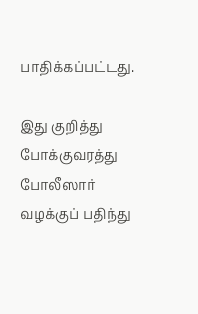பாதிக்கப்பட்டது.

இது குறித்து போக்குவரத்து போலீஸார் வழக்குப் பதிந்து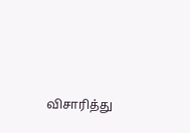விசாரித்து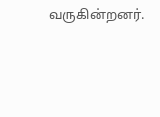வருகின்றனர்.